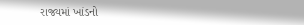રાજ્યમાં ખાંડનો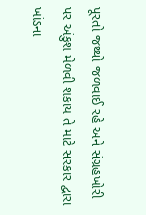પૂરતો જથ્થો જળવાઈ રહે અને સંગ્રહખોરી પર અંકુશ મેળવી શકાય તે માટે સરકાર દ્વારા ખાંડના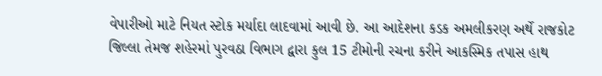વેપારીઓ માટે નિયત સ્ટોક મર્યાદા લાદવામાં આવી છે. આ આદેશના કડક અમલીકરણ અર્થે રાજકોટ જિલ્લા તેમજ શહેરમાં પુરવઠા વિભાગ દ્વારા કુલ 15 ટીમોની રચના કરીને આકસ્મિક તપાસ હાથ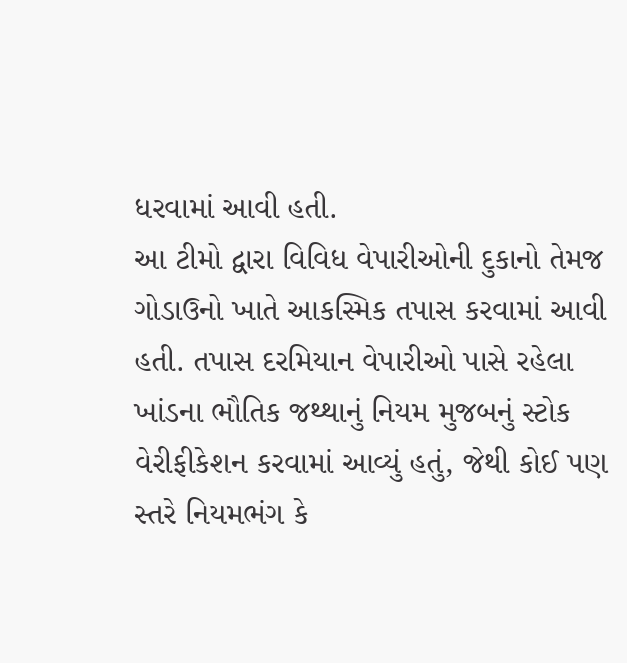ધરવામાં આવી હતી.
આ ટીમો દ્વારા વિવિધ વેપારીઓની દુકાનો તેમજ ગોડાઉનો ખાતે આકસ્મિક તપાસ કરવામાં આવી હતી. તપાસ દરમિયાન વેપારીઓ પાસે રહેલા ખાંડના ભૌતિક જથ્થાનું નિયમ મુજબનું સ્ટોક વેરીફીકેશન કરવામાં આવ્યું હતું, જેથી કોઈ પણ સ્તરે નિયમભંગ કે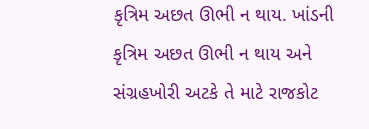કૃત્રિમ અછત ઊભી ન થાય. ખાંડની કૃત્રિમ અછત ઊભી ન થાય અને સંગ્રહખોરી અટકે તે માટે રાજકોટ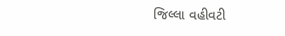જિલ્લા વહીવટી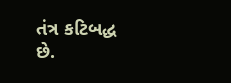તંત્ર કટિબદ્ધ છે.